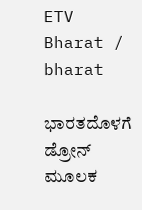ETV Bharat / bharat

ಭಾರತದೊಳಗೆ ಡ್ರೋನ್ ಮೂಲಕ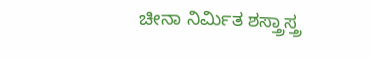ಚೀನಾ ನಿರ್ಮಿತ ಶಸ್ತ್ರಾಸ್ತ್ರ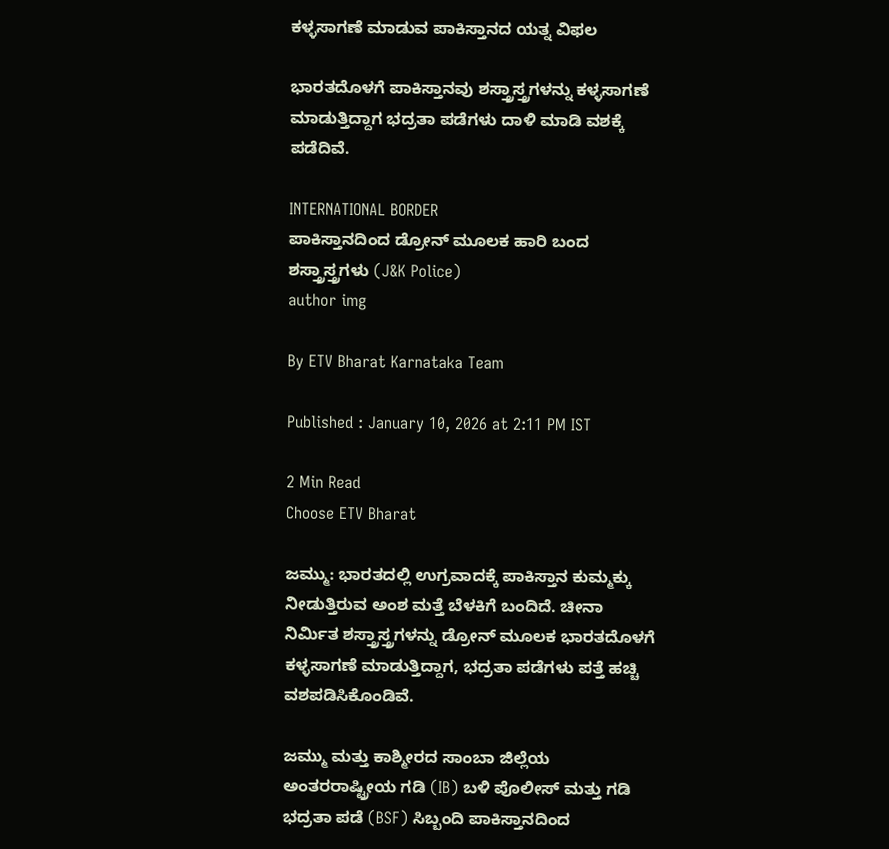ಕಳ್ಳಸಾಗಣೆ ಮಾಡುವ ಪಾಕಿಸ್ತಾನದ ಯತ್ನ ವಿಫಲ

ಭಾರತದೊಳಗೆ ಪಾಕಿಸ್ತಾನವು ಶಸ್ತ್ರಾಸ್ತ್ರಗಳನ್ನು ಕಳ್ಳಸಾಗಣೆ ಮಾಡುತ್ತಿದ್ದಾಗ ಭದ್ರತಾ ಪಡೆಗಳು ದಾಳಿ ಮಾಡಿ ವಶಕ್ಕೆ ಪಡೆದಿವೆ.

INTERNATIONAL BORDER
ಪಾಕಿಸ್ತಾನದಿಂದ ಡ್ರೋನ್ ಮೂಲಕ ಹಾರಿ ಬಂದ ಶಸ್ತ್ರಾಸ್ತ್ರಗಳು (J&K Police)
author img

By ETV Bharat Karnataka Team

Published : January 10, 2026 at 2:11 PM IST

2 Min Read
Choose ETV Bharat

ಜಮ್ಮು: ಭಾರತದಲ್ಲಿ ಉಗ್ರವಾದಕ್ಕೆ ಪಾಕಿಸ್ತಾನ ಕುಮ್ಮಕ್ಕು ನೀಡುತ್ತಿರುವ ಅಂಶ ಮತ್ತೆ ಬೆಳಕಿಗೆ ಬಂದಿದೆ. ಚೀನಾ ನಿರ್ಮಿತ ಶಸ್ತ್ರಾಸ್ತ್ರಗಳನ್ನು ಡ್ರೋನ್ ಮೂಲಕ ಭಾರತದೊಳಗೆ ಕಳ್ಳಸಾಗಣೆ ಮಾಡುತ್ತಿದ್ದಾಗ, ಭದ್ರತಾ ಪಡೆಗಳು ಪತ್ತೆ ಹಚ್ಚಿ ವಶಪಡಿಸಿಕೊಂಡಿವೆ.

ಜಮ್ಮು ಮತ್ತು ಕಾಶ್ಮೀರದ ಸಾಂಬಾ ಜಿಲ್ಲೆಯ ಅಂತರರಾಷ್ಟ್ರೀಯ ಗಡಿ (IB) ಬಳಿ ಪೊಲೀಸ್ ಮತ್ತು ಗಡಿ ಭದ್ರತಾ ಪಡೆ (BSF) ಸಿಬ್ಬಂದಿ ಪಾಕಿಸ್ತಾನದಿಂದ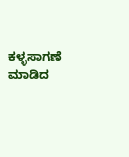ಕಳ್ಳಸಾಗಣೆ ಮಾಡಿದ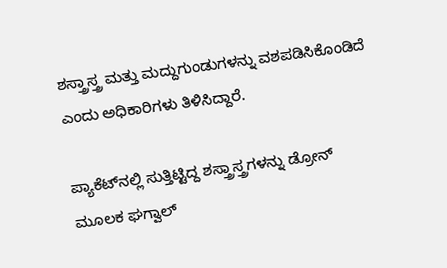ಶಸ್ತ್ರಾಸ್ತ್ರ ಮತ್ತು ಮದ್ದುಗುಂಡುಗಳನ್ನು ವಶಪಡಿಸಿಕೊಂಡಿದೆ ಎಂದು ಅಧಿಕಾರಿಗಳು ತಿಳಿಸಿದ್ದಾರೆ.

ಪ್ಯಾಕೆಟ್‌ನಲ್ಲಿ ಸುತ್ತಿಟ್ಟಿದ್ದ ಶಸ್ತ್ರಾಸ್ತ್ರಗಳನ್ನು ಡ್ರೋನ್ ಮೂಲಕ ಘಗ್ವಾಲ್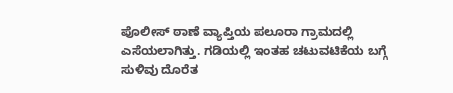ಪೊಲೀಸ್ ಠಾಣೆ ವ್ಯಾಪ್ತಿಯ ಪಲೂರಾ ಗ್ರಾಮದಲ್ಲಿ ಎಸೆಯಲಾಗಿತ್ತು. ಗಡಿಯಲ್ಲಿ ಇಂತಹ ಚಟುವಟಿಕೆಯ ಬಗ್ಗೆ ಸುಳಿವು ದೊರೆತ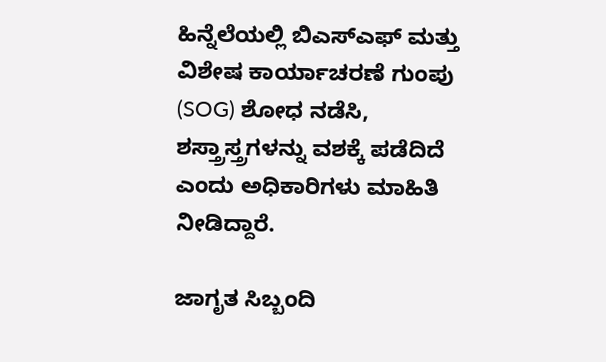ಹಿನ್ನೆಲೆಯಲ್ಲಿ ಬಿಎಸ್ಎಫ್ ಮತ್ತು ವಿಶೇಷ ಕಾರ್ಯಾಚರಣೆ ಗುಂಪು (SOG) ಶೋಧ ನಡೆಸಿ, ಶಸ್ತ್ರಾಸ್ತ್ರಗಳನ್ನು ವಶಕ್ಕೆ ಪಡೆದಿದೆ ಎಂದು ಅಧಿಕಾರಿಗಳು ಮಾಹಿತಿ ನೀಡಿದ್ದಾರೆ.

ಜಾಗೃತ ಸಿಬ್ಬಂದಿ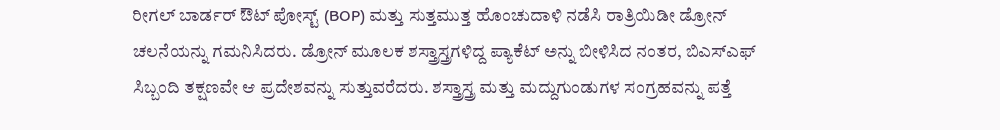ರೀಗಲ್ ಬಾರ್ಡರ್ ಔಟ್ ಪೋಸ್ಟ್ (BOP) ಮತ್ತು ಸುತ್ತಮುತ್ತ ಹೊಂಚುದಾಳಿ ನಡೆಸಿ ರಾತ್ರಿಯಿಡೀ ಡ್ರೋನ್ ಚಲನೆಯನ್ನು ಗಮನಿಸಿದರು. ಡ್ರೋನ್ ಮೂಲಕ ಶಸ್ತ್ರಾಸ್ತ್ರಗಳಿದ್ದ ಪ್ಯಾಕೆಟ್ ಅನ್ನು ಬೀಳಿಸಿದ ನಂತರ, ಬಿಎಸ್ಎಫ್ ಸಿಬ್ಬಂದಿ ತಕ್ಷಣವೇ ಆ ಪ್ರದೇಶವನ್ನು ಸುತ್ತುವರೆದರು. ಶಸ್ತ್ರಾಸ್ತ್ರ ಮತ್ತು ಮದ್ದುಗುಂಡುಗಳ ಸಂಗ್ರಹವನ್ನು ಪತ್ತೆ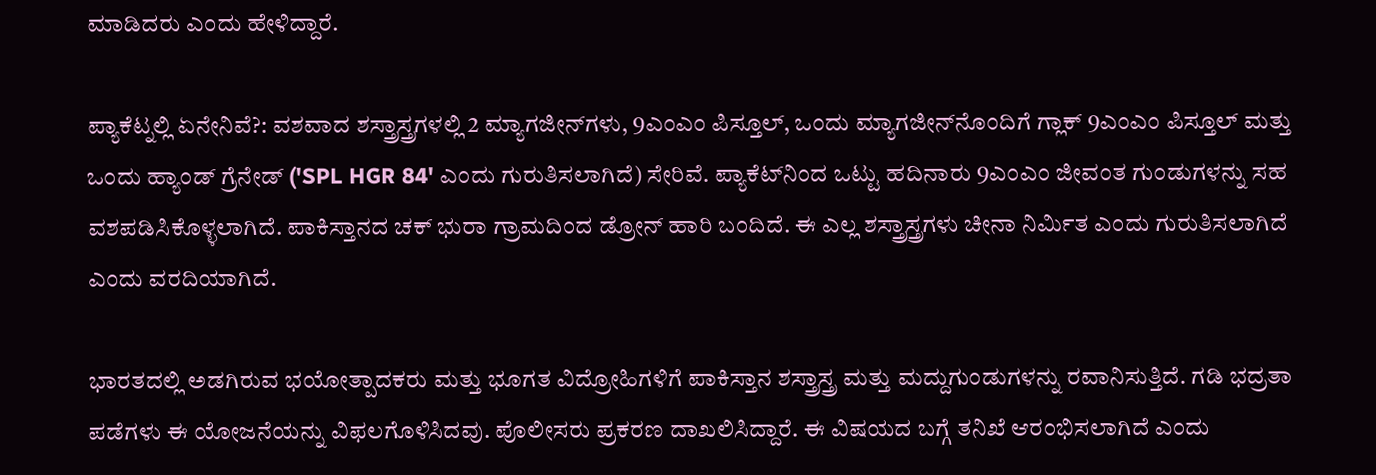ಮಾಡಿದರು ಎಂದು ಹೇಳಿದ್ದಾರೆ.

ಪ್ಯಾಕೆಟ್ನಲ್ಲಿ ಏನೇನಿವೆ?: ವಶವಾದ ಶಸ್ತ್ರಾಸ್ತ್ರಗಳಲ್ಲಿ 2 ಮ್ಯಾಗಜೀನ್‌ಗಳು, 9ಎಂಎಂ ಪಿಸ್ತೂಲ್, ಒಂದು ಮ್ಯಾಗಜೀನ್‌ನೊಂದಿಗೆ ಗ್ಲಾಕ್ 9ಎಂಎಂ ಪಿಸ್ತೂಲ್ ಮತ್ತು ಒಂದು ಹ್ಯಾಂಡ್ ಗ್ರೆನೇಡ್ ('SPL HGR 84' ಎಂದು ಗುರುತಿಸಲಾಗಿದೆ) ಸೇರಿವೆ. ಪ್ಯಾಕೆಟ್‌ನಿಂದ ಒಟ್ಟು ಹದಿನಾರು 9ಎಂಎಂ ಜೀವಂತ ಗುಂಡುಗಳನ್ನು ಸಹ ವಶಪಡಿಸಿಕೊಳ್ಳಲಾಗಿದೆ. ಪಾಕಿಸ್ತಾನದ ಚಕ್ ಭುರಾ ಗ್ರಾಮದಿಂದ ಡ್ರೋನ್ ಹಾರಿ ಬಂದಿದೆ. ಈ ಎಲ್ಲ ಶಸ್ತ್ರಾಸ್ತ್ರಗಳು ಚೀನಾ ನಿರ್ಮಿತ ಎಂದು ಗುರುತಿಸಲಾಗಿದೆ ಎಂದು ವರದಿಯಾಗಿದೆ.

ಭಾರತದಲ್ಲಿ ಅಡಗಿರುವ ಭಯೋತ್ಪಾದಕರು ಮತ್ತು ಭೂಗತ ವಿದ್ರೋಹಿಗಳಿಗೆ ಪಾಕಿಸ್ತಾನ ಶಸ್ತ್ರಾಸ್ತ್ರ ಮತ್ತು ಮದ್ದುಗುಂಡುಗಳನ್ನು ರವಾನಿಸುತ್ತಿದೆ. ಗಡಿ ಭದ್ರತಾ ಪಡೆಗಳು ಈ ಯೋಜನೆಯನ್ನು ವಿಫಲಗೊಳಿಸಿದವು. ಪೊಲೀಸರು ಪ್ರಕರಣ ದಾಖಲಿಸಿದ್ದಾರೆ. ಈ ವಿಷಯದ ಬಗ್ಗೆ ತನಿಖೆ ಆರಂಭಿಸಲಾಗಿದೆ ಎಂದು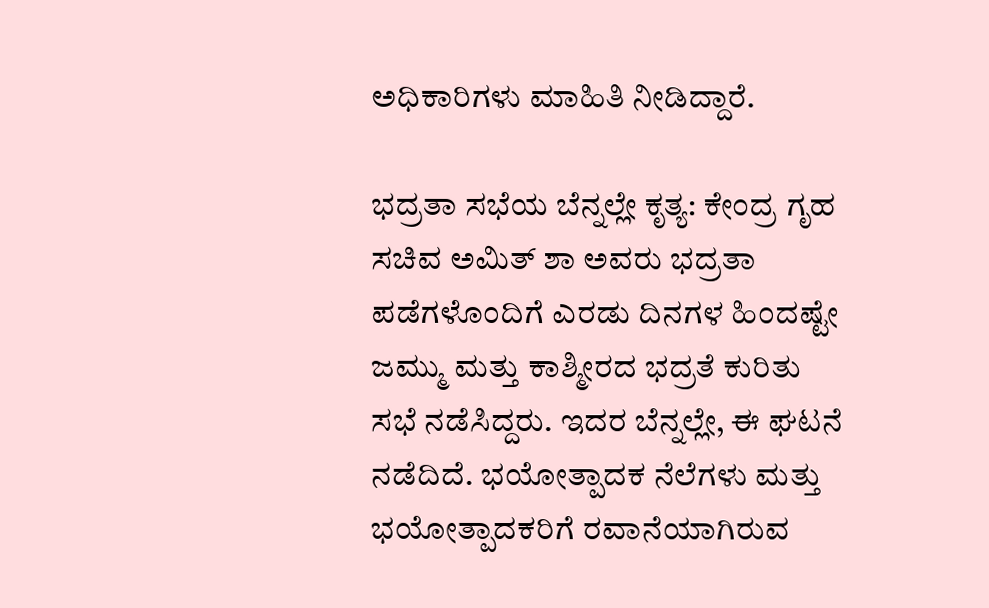ಅಧಿಕಾರಿಗಳು ಮಾಹಿತಿ ನೀಡಿದ್ದಾರೆ.

ಭದ್ರತಾ ಸಭೆಯ ಬೆನ್ನಲ್ಲೇ ಕೃತ್ಯ: ಕೇಂದ್ರ ಗೃಹ ಸಚಿವ ಅಮಿತ್ ಶಾ ಅವರು ಭದ್ರತಾ ಪಡೆಗಳೊಂದಿಗೆ ಎರಡು ದಿನಗಳ ಹಿಂದಷ್ಟೇ ಜಮ್ಮು ಮತ್ತು ಕಾಶ್ಮೀರದ ಭದ್ರತೆ ಕುರಿತು ಸಭೆ ನಡೆಸಿದ್ದರು. ಇದರ ಬೆನ್ನಲ್ಲೇ, ಈ ಘಟನೆ ನಡೆದಿದೆ. ಭಯೋತ್ಪಾದಕ ನೆಲೆಗಳು ಮತ್ತು ಭಯೋತ್ಪಾದಕರಿಗೆ ರವಾನೆಯಾಗಿರುವ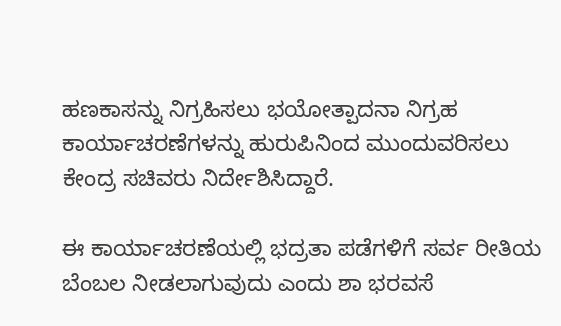ಹಣಕಾಸನ್ನು ನಿಗ್ರಹಿಸಲು ಭಯೋತ್ಪಾದನಾ ನಿಗ್ರಹ ಕಾರ್ಯಾಚರಣೆಗಳನ್ನು ಹುರುಪಿನಿಂದ ಮುಂದುವರಿಸಲು ಕೇಂದ್ರ ಸಚಿವರು ನಿರ್ದೇಶಿಸಿದ್ದಾರೆ.

ಈ ಕಾರ್ಯಾಚರಣೆಯಲ್ಲಿ ಭದ್ರತಾ ಪಡೆಗಳಿಗೆ ಸರ್ವ ರೀತಿಯ ಬೆಂಬಲ ನೀಡಲಾಗುವುದು ಎಂದು ಶಾ ಭರವಸೆ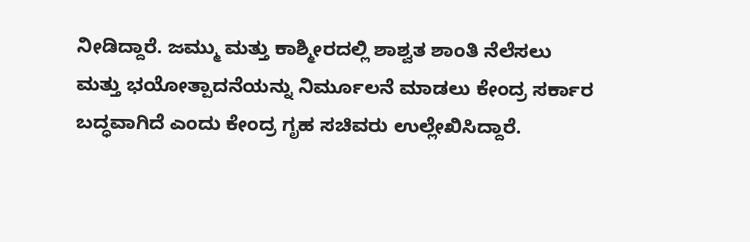ನೀಡಿದ್ದಾರೆ. ಜಮ್ಮು ಮತ್ತು ಕಾಶ್ಮೀರದಲ್ಲಿ ಶಾಶ್ವತ ಶಾಂತಿ ನೆಲೆಸಲು ಮತ್ತು ಭಯೋತ್ಪಾದನೆಯನ್ನು ನಿರ್ಮೂಲನೆ ಮಾಡಲು ಕೇಂದ್ರ ಸರ್ಕಾರ ಬದ್ಧವಾಗಿದೆ ಎಂದು ಕೇಂದ್ರ ಗೃಹ ಸಚಿವರು ಉಲ್ಲೇಖಿಸಿದ್ದಾರೆ.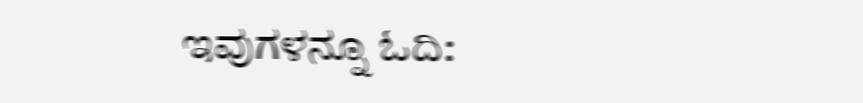ಇವುಗಳನ್ನೂ ಓದಿ: